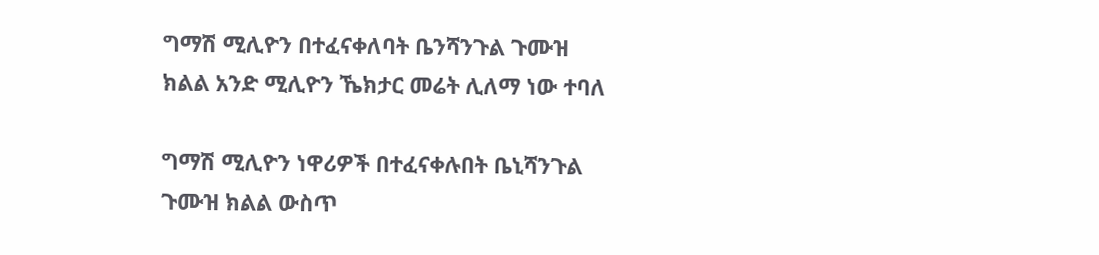ግማሽ ሚሊዮን በተፈናቀለባት ቤንሻንጉል ጉሙዝ ክልል አንድ ሚሊዮን ኼክታር መሬት ሊለማ ነው ተባለ

ግማሽ ሚሊዮን ነዋሪዎች በተፈናቀሉበት ቤኒሻንጉል ጉሙዝ ክልል ውስጥ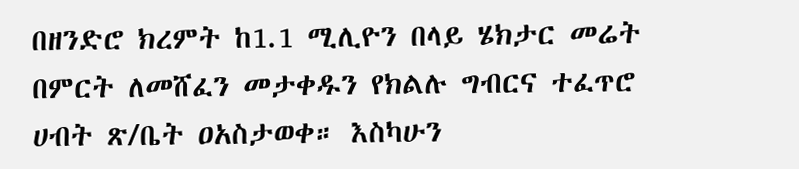በዘንድሮ ክረምት ከ1.1 ሚሊዮን በላይ ሄክታር መሬት በምርት ለመሸፈን መታቀዱን የክልሉ ግብርና ተፈጥሮ ሀብት ጽ/ቤት ዐአስታወቀ። እስካሁን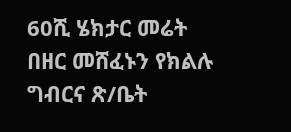60ሺ ሄክታር መሬት በዘር መሸፈኑን የክልሉ ግብርና ጽ/ቤት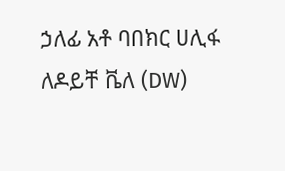ኃለፊ አቶ ባበክር ሀሊፋ ለዶይቸ ቬለ (DW)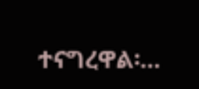ተናግረዋል፡…